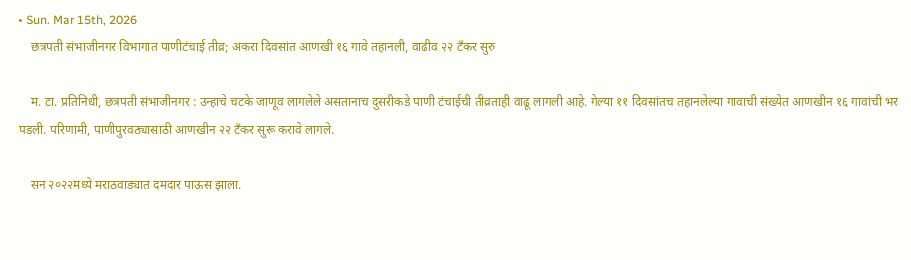• Sun. Mar 15th, 2026
    छत्रपती संभाजीनगर विभागात पाणीटंचाई तीव्र; अकरा दिवसांत आणखी १६ गावे तहानली, वाढीव २२ टँकर सुरु

    म. टा. प्रतिनिधी, छत्रपती संभाजीनगर : उन्हाचे चटके जाणूव लागलेले असतानाच दुसरीकडे पाणी टंचाईची तीव्रताही वाढू लागली आहे. गेल्या ११ दिवसांतच तहानलेल्या गावाची संख्येत आणखीन १६ गावांची भर पडली. परिणामी, पाणीपुरवठ्यासाठी आणखीन २२ टँकर सुरू करावे लागले.

    सन २०२२मध्ये मराठवाड्यात दमदार पाऊस झाला.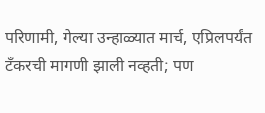परिणामी, गेल्या उन्हाळ्यात मार्च, एप्रिलपर्यंत टँकरची मागणी झाली नव्हती; पण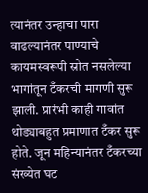त्यानंतर उन्हाचा पारा वाढल्यानंतर पाण्याचे कायमस्वरूपी स्रोत नसलेल्या भागांतून टँकरची मागणी सुरू झाली. प्रारंभी काही गावांत थोड्याबहुत प्रमाणात टँकर सुरू होते. जून महिन्यानंतर टँकरच्या संख्येत घट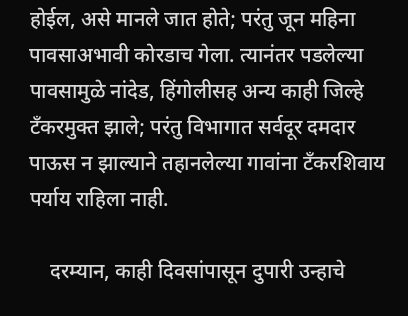होईल, असे मानले जात होते; परंतु जून महिना पावसाअभावी कोरडाच गेला. त्यानंतर पडलेल्या पावसामुळे नांदेड, हिंगोलीसह अन्य काही जिल्हे टँकरमुक्त झाले; परंतु विभागात सर्वदूर दमदार पाऊस न झाल्याने तहानलेल्या गावांना टँकरशिवाय पर्याय राहिला नाही.

    दरम्यान, काही दिवसांपासून दुपारी उन्हाचे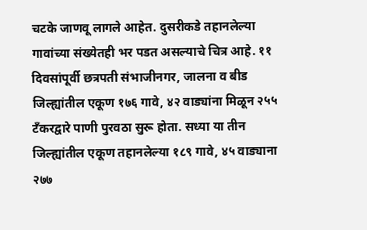चटके जाणवू लागले आहेत. दुसरीकडे तहानलेल्या गावांच्या संख्येतही भर पडत असल्याचे चित्र आहे. ११ दिवसांपूर्वी छत्रपती संभाजीनगर, जालना व बीड जिल्ह्यांतील एकूण १७६ गावे, ४२ वाड्यांना मिळून २५५ टँकरद्वारे पाणी पुरवठा सुरू होता. सध्या या तीन जिल्ह्यांतील एकूण तहानलेल्या १८९ गावे, ४५ वाड्याना २७७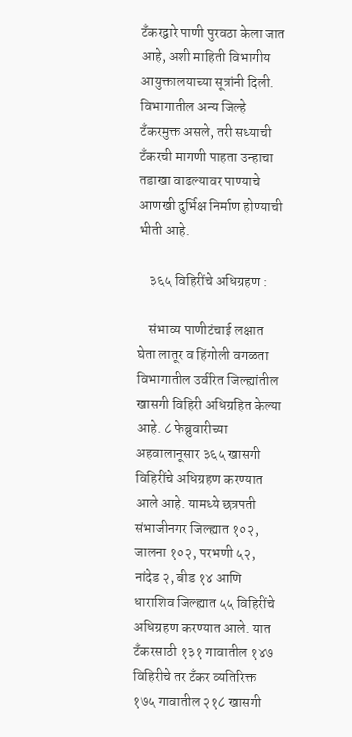टँकरद्वारे पाणी पुरवठा केला जात आहे, अशी माहिती विभागीय आयुक्तालयाच्या सूत्रांनी दिली. विभागातील अन्य जिल्हे टँकरमुक्त असले, तरी सध्याची टँकरची मागणी पाहता उन्हाचा तडाखा वाढल्यावर पाण्याचे आणखी दुर्भिक्ष निर्माण होण्याची भीती आहे.

    ३६५ विहिरींचे अधिग्रहण :

    संभाव्य पाणीटंचाई लक्षात घेता लातूर व हिंगोली वगळता विभागातील उर्वरित जिल्ह्यांतील खासगी विहिरी अधिग्रहित केल्या आहे. ८ फेब्रुवारीच्या अहवालानूसार ३६५ खासगी विहिरींचे अधिग्रहण करण्यात आले आहे. यामध्ये छत्रपती संभाजीनगर जिल्ह्यात १०२, जालना १०२, परभणी ५२, नांदेड २, बीड १४ आणि धाराशिव जिल्ह्यात ५५ विहिरींचे अधिग्रहण करण्यात आले. यात टँकरसाठी १३१ गावातील १४७ विहिरीचे तर टँकर व्यतिरिक्त १७५ गावातील २१८ खासगी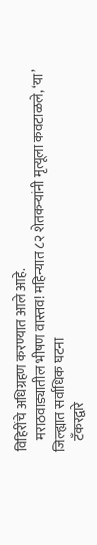विहिरींचे अधिग्रहण करण्यात आले आहे.
    मराठवाड्यातील भीषण वास्तव! महिन्यात ८२ शेतकऱ्यांनी मृत्यूला कवटाळले, ‘या’ जिल्ह्यात सर्वाधिक घटना
    टँकरद्वारे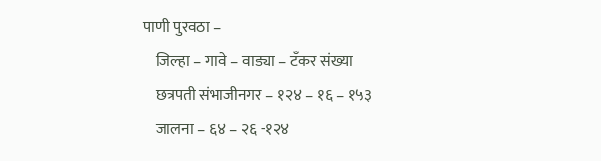पाणी पुरवठा –
    जिल्हा – गावे – वाड्या – टँकर संख्या
    छत्रपती संभाजीनगर – १२४ – १६ – १५३
    जालना – ६४ – २६ -१२४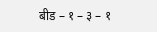बीड – १ – ३ – १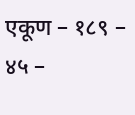एकूण – १८९ – ४५ –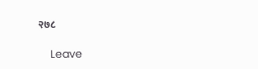२७८

    Leave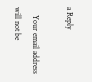a Reply

    Your email address will not be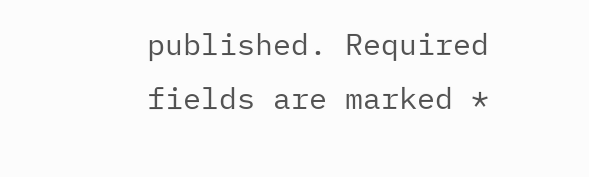published. Required fields are marked *